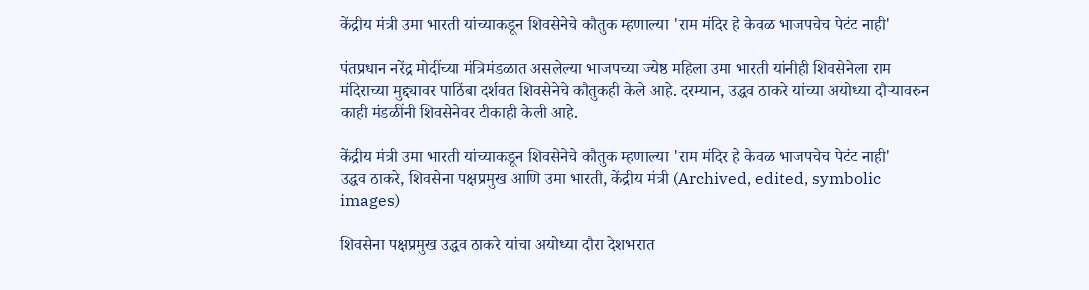केंद्रीय मंत्री उमा भारती यांच्याकडून शिवसेनेचे कौतुक म्हणाल्या 'राम मंदिर हे केवळ भाजपचेच पेटंट नाही'

पंतप्रधान नरेंद्र मोदींच्या मंत्रिमंडळात असलेल्या भाजपच्या ज्येष्ठ महिला उमा भारती यांनीही शिवसेनेला राम मंदिराच्या मुद्द्यावर पाठिंबा दर्शवत शिवसेनेचे कौतुकही केले आहे. दरम्यान, उद्धव ठाकरे यांच्या अयोध्या दौऱ्यावरुन काही मंडळींनी शिवसेनेवर टीकाही केली आहे.

केंद्रीय मंत्री उमा भारती यांच्याकडून शिवसेनेचे कौतुक म्हणाल्या 'राम मंदिर हे केवळ भाजपचेच पेटंट नाही'
उद्धव ठाकरे, शिवसेना पक्षप्रमुख आणि उमा भारती, केंद्रीय मंत्री (Archived, edited, symbolic images)

शिवसेना पक्षप्रमुख उद्धव ठाकरे यांचा अयोध्या दौरा देशभरात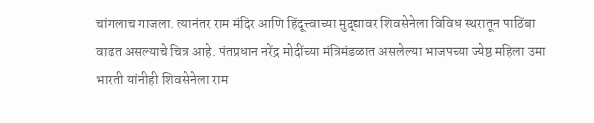चांगलाच गाजला. त्यानंतर राम मंदिर आणि हिंदूत्त्वाच्या मुद्द्यावर शिवसेनेला विविध स्थरातून पाठिंबा वाढत असल्याचे चित्र आहे. पंतप्रधान नरेंद्र मोदींच्या मंत्रिमंडळात असलेल्या भाजपच्या ज्येष्ठ महिला उमा भारती यांनीही शिवसेनेला राम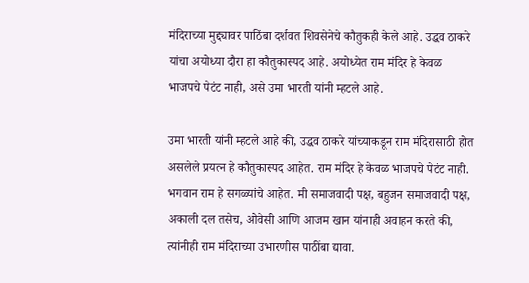मंदिराच्या मुद्द्यावर पाठिंबा दर्शवत शिवसेनेचे कौतुकही केले आहे. उद्धव ठाकरे यांचा अयोध्या दौरा हा कौतुकास्पद आहे. अयोध्येत राम मंदिर हे केवळ भाजपचे पेटंट नाही, असे उमा भारती यांनी म्हटले आहे.

उमा भारती यांनी म्हटले आहे की, उद्धव ठाकरे यांच्याकडून राम मंदिरासाठी होत असलेले प्रयत्न हे कौतुकास्पद आहेत. राम मंदिर हे केवळ भाजपचे पेटंट नाही. भगवान राम हे सगळ्यांचे आहेत. मी समाजवादी पक्ष, बहुजन समाजवादी पक्ष, अकाली दल तसेच, ओवेसी आणि आजम खान यांनाही अवाहन करते की, त्यांनीही राम मंदिराच्या उभारणीस पाठींबा द्यावा.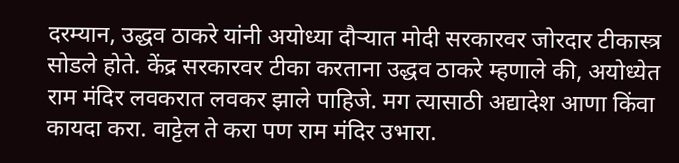दरम्यान, उद्धव ठाकरे यांनी अयोध्या दौऱ्यात मोदी सरकारवर जोरदार टीकास्त्र सोडले होते. केंद्र सरकारवर टीका करताना उद्धव ठाकरे म्हणाले की, अयोध्येत राम मंदिर लवकरात लवकर झाले पाहिजे. मग त्यासाठी अद्यादेश आणा किंवा कायदा करा. वाट्टेल ते करा पण राम मंदिर उभारा.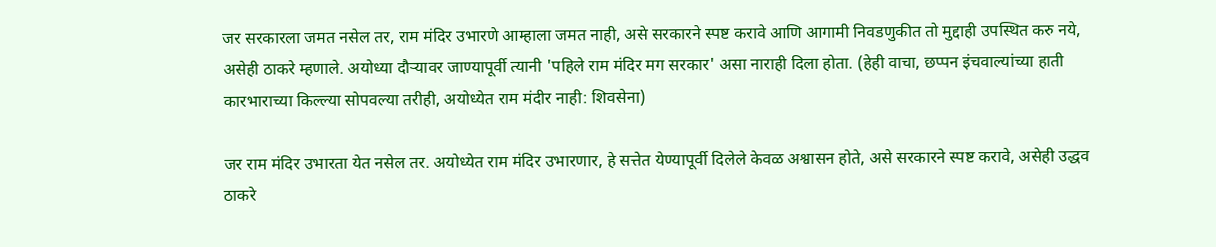जर सरकारला जमत नसेल तर, राम मंदिर उभारणे आम्हाला जमत नाही, असे सरकारने स्पष्ट करावे आणि आगामी निवडणुकीत तो मुद्दाही उपस्थित करु नये, असेही ठाकरे म्हणाले. अयोध्या दौऱ्यावर जाण्यापूर्वी त्यानी 'पहिले राम मंदिर मग सरकार' असा नाराही दिला होता. (हेही वाचा, छप्पन इंचवाल्यांच्या हाती कारभाराच्या किल्ल्या सोपवल्या तरीही, अयोध्येत राम मंदीर नाही: शिवसेना)

जर राम मंदिर उभारता येत नसेल तर. अयोध्येत राम मंदिर उभारणार, हे सत्तेत येण्यापूर्वी दिलेले केवळ अश्वासन होते, असे सरकारने स्पष्ट करावे, असेही उद्धव ठाकरे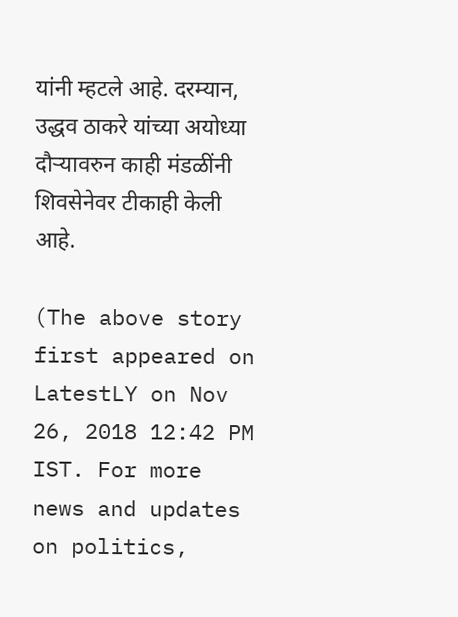यांनी म्हटले आहे. दरम्यान, उद्धव ठाकरे यांच्या अयोध्या दौऱ्यावरुन काही मंडळींनी शिवसेनेवर टीकाही केली आहे.

(The above story first appeared on LatestLY on Nov 26, 2018 12:42 PM IST. For more news and updates on politics,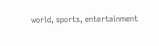world, sports, entertainment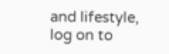and lifestyle, log on to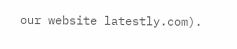our website latestly.com).